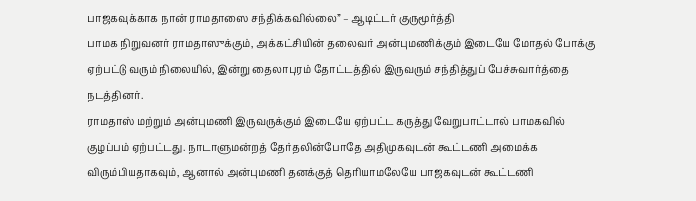பாஜகவுக்காக நான் ராமதாஸை சந்திக்கவில்லை” – ஆடிட்டர் குருமூர்த்தி
பாமக நிறுவனர் ராமதாஸுக்கும், அக்கட்சியின் தலைவர் அன்புமணிக்கும் இடையே மோதல் போக்கு ஏற்பட்டு வரும் நிலையில், இன்று தைலாபுரம் தோட்டத்தில் இருவரும் சந்தித்துப் பேச்சுவார்த்தை நடத்தினர்.
ராமதாஸ் மற்றும் அன்புமணி இருவருக்கும் இடையே ஏற்பட்ட கருத்து வேறுபாட்டால் பாமகவில் குழப்பம் ஏற்பட்டது. நாடாளுமன்றத் தேர்தலின்போதே அதிமுகவுடன் கூட்டணி அமைக்க விரும்பியதாகவும், ஆனால் அன்புமணி தனக்குத் தெரியாமலேயே பாஜகவுடன் கூட்டணி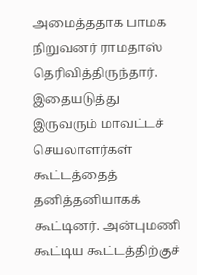அமைத்ததாக பாமக நிறுவனர் ராமதாஸ் தெரிவித்திருந்தார்.
இதையடுத்து இருவரும் மாவட்டச் செயலாளர்கள் கூட்டத்தைத் தனித்தனியாகக் கூட்டினர். அன்புமணி கூட்டிய கூட்டத்திற்குச்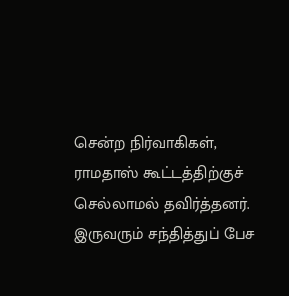சென்ற நிர்வாகிகள், ராமதாஸ் கூட்டத்திற்குச் செல்லாமல் தவிர்த்தனர். இருவரும் சந்தித்துப் பேச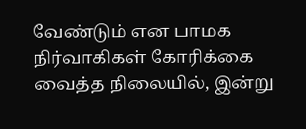வேண்டும் என பாமக நிர்வாகிகள் கோரிக்கை வைத்த நிலையில், இன்று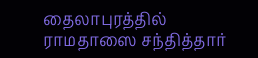தைலாபுரத்தில் ராமதாஸை சந்தித்தார்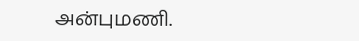அன்புமணி.